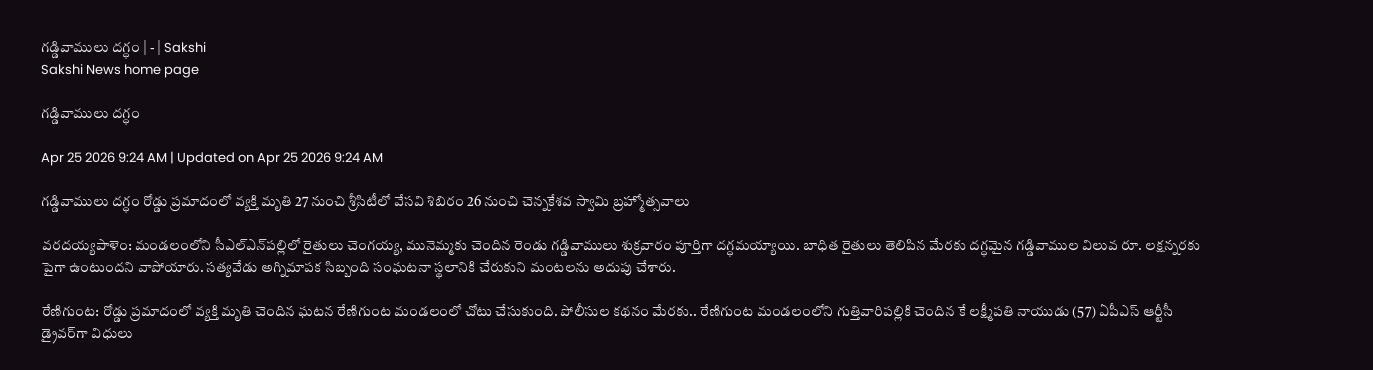గడ్డివాములు దగ్ధం | - | Sakshi
Sakshi News home page

గడ్డివాములు దగ్ధం

Apr 25 2026 9:24 AM | Updated on Apr 25 2026 9:24 AM

గడ్డివాములు దగ్ధం రోడ్డు ప్రమాదంలో వ్యక్తి మృతి 27 నుంచి శ్రీసిటీలో వేసవి శిబిరం 26 నుంచి చెన్నకేశవ స్వామి బ్రహ్మోత్సవాలు

వరదయ్యపాళెం: మండలంలోని సీఎల్‌ఎన్‌పల్లిలో రైతులు చెంగయ్య, మునెమ్మకు చెందిన రెండు గడ్డివాములు శుక్రవారం పూర్తిగా దగ్ధమయ్యాయి. బాధిత రైతులు తెలిపిన మేరకు దగ్ధమైన గడ్డివాముల విలువ రూ. లక్షన్నరకు పైగా ఉంటుందని వాపోయారు. సత్యవేడు అగ్నిమాపక సిబ్బంది సంఘటనా స్థలానికి చేరుకుని మంటలను అదుపు చేశారు.

రేణిగుంట: రోడ్డు ప్రమాదంలో వ్యక్తి మృతి చెందిన ఘటన రేణిగుంట మండలంలో చోటు చేసుకుంది. పోలీసుల కథనం మేరకు.. రేణిగుంట మండలంలోని గుత్తివారిపల్లికి చెందిన కే లక్ష్మీపతి నాయుడు (57) ఏపీఎస్‌ ఆర్టీసీ డ్రైవర్‌గా విధులు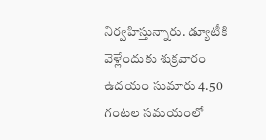నిర్వహిస్తున్నారు. డ్యూటీకి వెళ్లేందుకు శుక్రవారం ఉదయం సుమారు 4.50 గంటల సమయంలో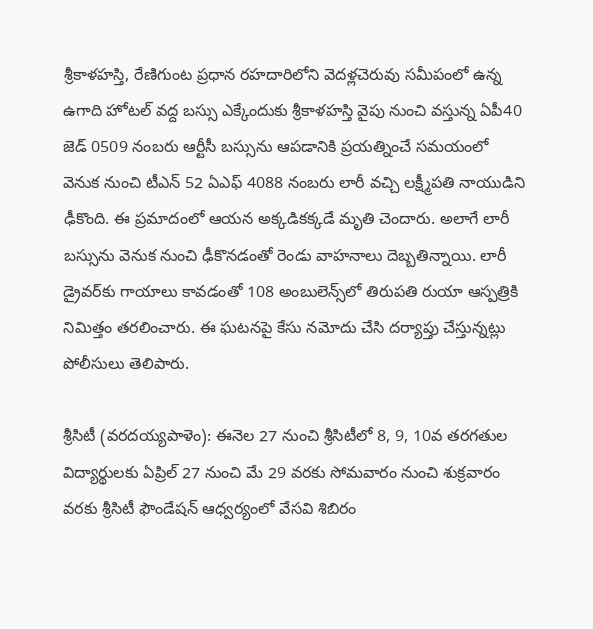శ్రీకాళహస్తి, రేణిగుంట ప్రధాన రహదారిలోని వెదళ్లచెరువు సమీపంలో ఉన్న ఉగాది హోటల్‌ వద్ద బస్సు ఎక్కేందుకు శ్రీకాళహస్తి వైపు నుంచి వస్తున్న ఏపీ40 జెడ్‌ 0509 నంబరు ఆర్టీసీ బస్సును ఆపడానికి ప్రయత్నించే సమయంలో వెనుక నుంచి టీఎన్‌ 52 ఏఎఫ్‌ 4088 నంబరు లారీ వచ్చి లక్ష్మీపతి నాయుడిని ఢీకొంది. ఈ ప్రమాదంలో ఆయన అక్కడికక్కడే మృతి చెందారు. అలాగే లారీ బస్సును వెనుక నుంచి ఢీకొనడంతో రెండు వాహనాలు దెబ్బతిన్నాయి. లారీ డ్రైవర్‌కు గాయాలు కావడంతో 108 అంబులెన్స్‌లో తిరుపతి రుయా ఆస్పత్రికి నిమిత్తం తరలించారు. ఈ ఘటనపై కేసు నమోదు చేసి దర్యాప్తు చేస్తున్నట్లు పోలీసులు తెలిపారు.

శ్రీసిటీ (వరదయ్యపాళెం): ఈనెల 27 నుంచి శ్రీసిటీలో 8, 9, 10వ తరగతుల విద్యార్థులకు ఏప్రిల్‌ 27 నుంచి మే 29 వరకు సోమవారం నుంచి శుక్రవారం వరకు శ్రీసిటీ ఫౌండేషన్‌ ఆధ్వర్యంలో వేసవి శిబిరం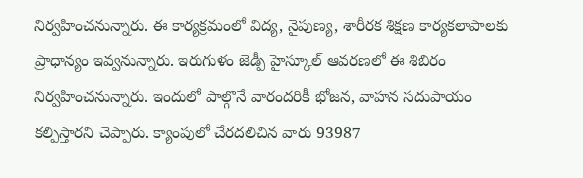నిర్వహించనున్నారు. ఈ కార్యక్రమంలో విద్య, నైపుణ్య, శారీరక శిక్షణ కార్యకలాపాలకు ప్రాధాన్యం ఇవ్వనున్నారు. ఇరుగుళం జెడ్పీ హైస్కూల్‌ ఆవరణలో ఈ శిబిరం నిర్వహించనున్నారు. ఇందులో పాల్గొనే వారందరికీ భోజన, వాహన సదుపాయం కల్పిస్తారని చెప్పారు. క్యాంపులో చేరదలిచిన వారు 93987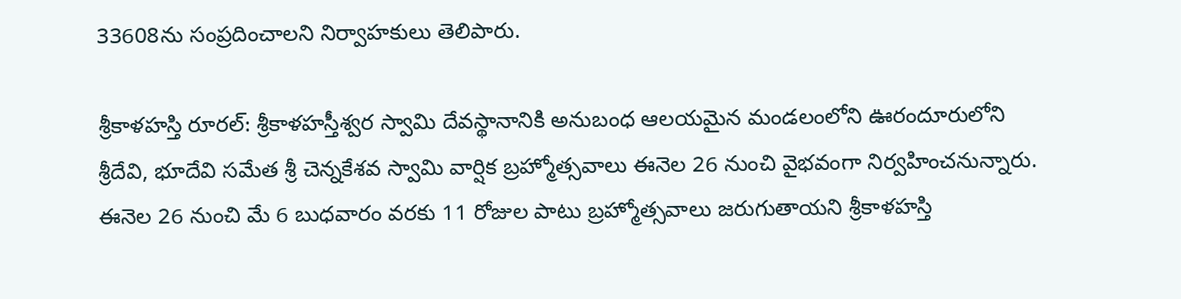33608ను సంప్రదించాలని నిర్వాహకులు తెలిపారు.

శ్రీకాళహస్తి రూరల్‌: శ్రీకాళహస్తీశ్వర స్వామి దేవస్థానానికి అనుబంధ ఆలయమైన మండలంలోని ఊరందూరులోని శ్రీదేవి, భూదేవి సమేత శ్రీ చెన్నకేశవ స్వామి వార్షిక బ్రహ్మోత్సవాలు ఈనెల 26 నుంచి వైభవంగా నిర్వహించనున్నారు. ఈనెల 26 నుంచి మే 6 బుధవారం వరకు 11 రోజుల పాటు బ్రహ్మోత్సవాలు జరుగుతాయని శ్రీకాళహస్తి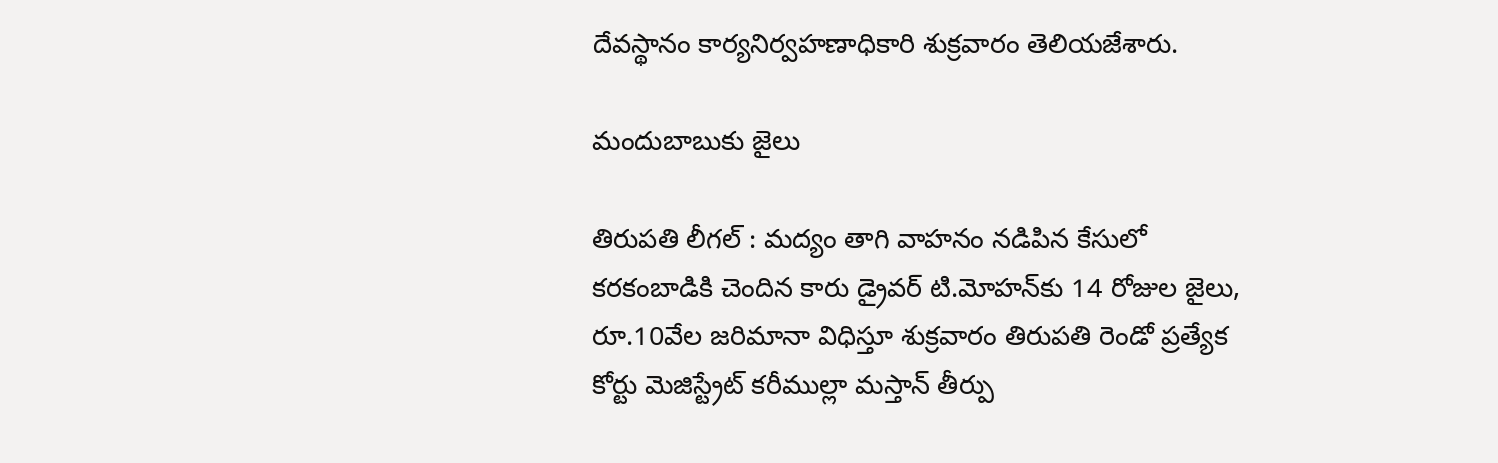దేవస్థానం కార్యనిర్వహణాధికారి శుక్రవారం తెలియజేశారు.

మందుబాబుకు జైలు

తిరుపతి లీగల్‌ : మద్యం తాగి వాహనం నడిపిన కేసులో కరకంబాడికి చెందిన కారు డ్రైవర్‌ టి.మోహన్‌కు 14 రోజుల జైలు, రూ.10వేల జరిమానా విధిస్తూ శుక్రవారం తిరుపతి రెండో ప్రత్యేక కోర్టు మెజిస్ట్రేట్‌ కరీముల్లా మస్తాన్‌ తీర్పు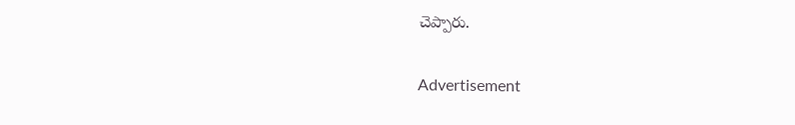చెప్పారు.

Advertisement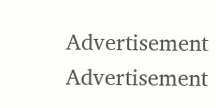Advertisement
Advertisement